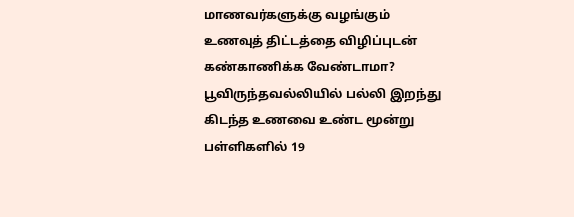மாணவர்களுக்கு வழங்கும் உணவுத் திட்டத்தை விழிப்புடன் கண்காணிக்க வேண்டாமா? பூவிருந்தவல்லியில் பல்லி இறந்து கிடந்த உணவை உண்ட மூன்று பள்ளிகளில் 19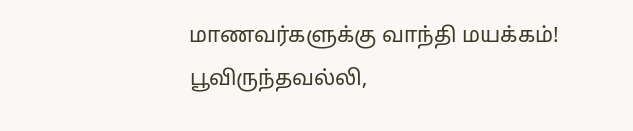மாணவர்களுக்கு வாந்தி மயக்கம்!
பூவிருந்தவல்லி,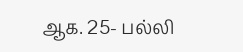ஆக. 25- பல்லி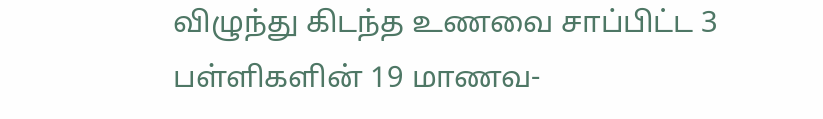விழுந்து கிடந்த உணவை சாப்பிட்ட 3 பள்ளிகளின் 19 மாணவ-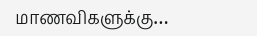மாணவிகளுக்கு…